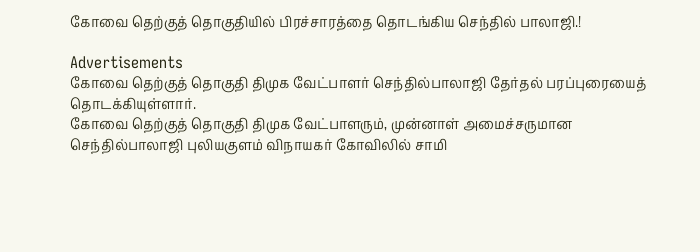கோவை தெற்குத் தொகுதியில் பிரச்சாரத்தை தொடங்கிய செந்தில் பாலாஜி.!

Advertisements
கோவை தெற்குத் தொகுதி திமுக வேட்பாளர் செந்தில்பாலாஜி தேர்தல் பரப்புரையைத் தொடக்கியுள்ளார்.
கோவை தெற்குத் தொகுதி திமுக வேட்பாளரும், முன்னாள் அமைச்சருமான  செந்தில்பாலாஜி புலியகுளம் விநாயகர் கோவிலில் சாமி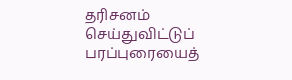தரிசனம் செய்துவிட்டுப் பரப்புரையைத்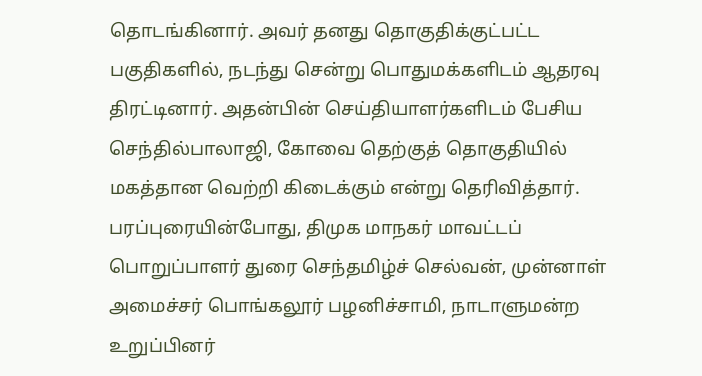தொடங்கினார். அவர் தனது தொகுதிக்குட்பட்ட பகுதிகளில், நடந்து சென்று பொதுமக்களிடம் ஆதரவு திரட்டினார். அதன்பின் செய்தியாளர்களிடம் பேசிய செந்தில்பாலாஜி, கோவை தெற்குத் தொகுதியில் மகத்தான வெற்றி கிடைக்கும் என்று தெரிவித்தார்.
பரப்புரையின்போது, திமுக மாநகர் மாவட்டப் பொறுப்பாளர் துரை செந்தமிழ்ச் செல்வன், முன்னாள் அமைச்சர் பொங்கலூர் பழனிச்சாமி, நாடாளுமன்ற உறுப்பினர்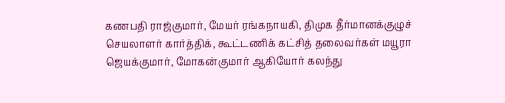கணபதி ராஜ்குமார், மேயர் ரங்கநாயகி, திமுக தீர்மானக்குழுச் செயலாளர் கார்த்திக், கூட்டணிக் கட்சித் தலைவர்கள் மயூரா ஜெயக்குமார், மோகன்குமார் ஆகியோர் கலந்து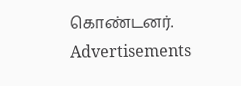கொண்டனர்.
Advertisements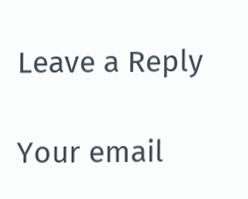Leave a Reply

Your email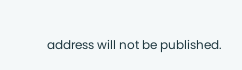address will not be published.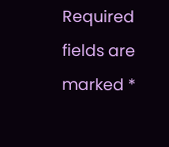Required fields are marked *